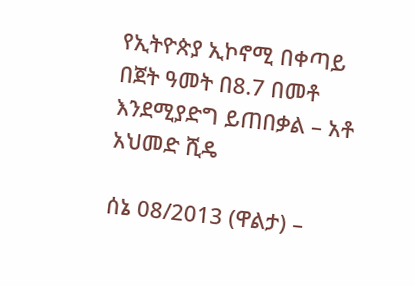የኢትዮጵያ ኢኮኖሚ በቀጣይ በጀት ዓመት በ8.7 በመቶ እንደሚያድግ ይጠበቃል – አቶ አህመድ ሺዴ

ሰኔ 08/2013 (ዋልታ) –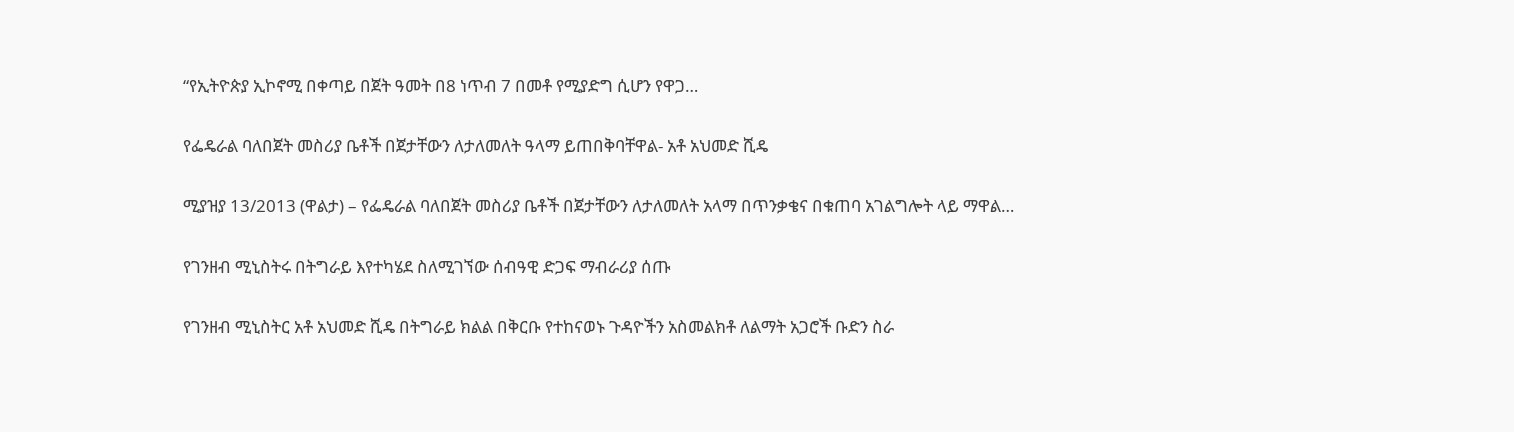“የኢትዮጵያ ኢኮኖሚ በቀጣይ በጀት ዓመት በ8 ነጥብ 7 በመቶ የሚያድግ ሲሆን የዋጋ…

የፌዴራል ባለበጀት መስሪያ ቤቶች በጀታቸውን ለታለመለት ዓላማ ይጠበቅባቸዋል- አቶ አህመድ ሺዴ

ሚያዝያ 13/2013 (ዋልታ) – የፌዴራል ባለበጀት መስሪያ ቤቶች በጀታቸውን ለታለመለት አላማ በጥንቃቄና በቁጠባ አገልግሎት ላይ ማዋል…

የገንዘብ ሚኒስትሩ በትግራይ እየተካሄደ ስለሚገኘው ሰብዓዊ ድጋፍ ማብራሪያ ሰጡ

የገንዘብ ሚኒስትር አቶ አህመድ ሺዴ በትግራይ ክልል በቅርቡ የተከናወኑ ጉዳዮችን አስመልክቶ ለልማት አጋሮች ቡድን ስራ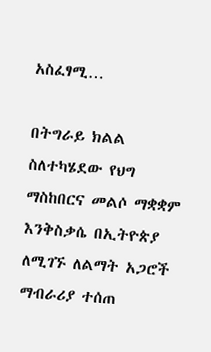አስፈፃሚ…

በትግራይ ክልል ስለተካሄደው የህግ ማስከበርና መልሶ ማቋቋም እንቅስቃሴ በኢትዮጵያ ለሚገኙ ለልማት አጋሮች ማብራሪያ ተሰጠ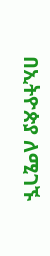በኢትዮጵያ ለሚገኙ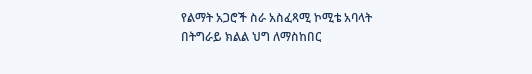የልማት አጋሮች ስራ አስፈጻሚ ኮሚቴ አባላት በትግራይ ክልል ህግ ለማስከበር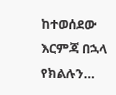ከተወሰደው እርምጃ በኋላ የክልሉን…